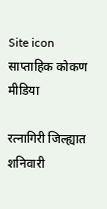Site icon साप्ताहिक कोकण मीडिया

रत्नागिरी जिल्ह्यात शनिवारी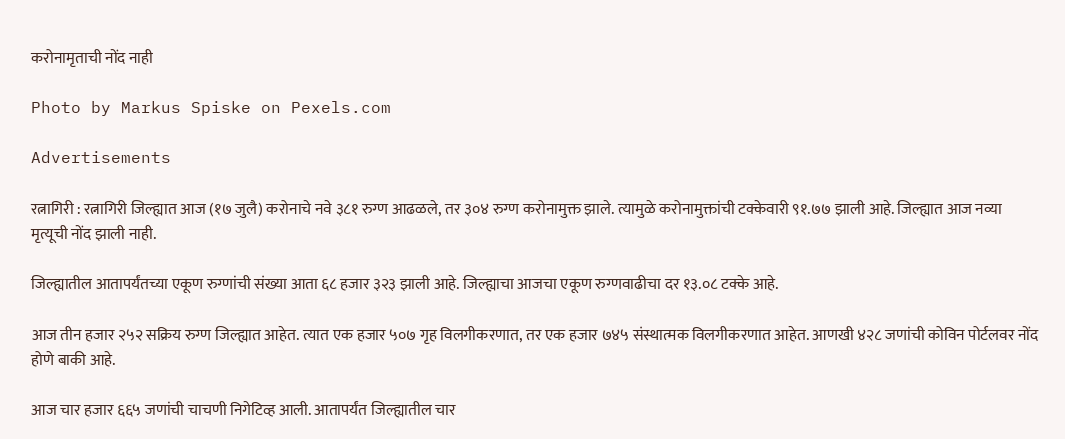करोनामृताची नोंद नाही

Photo by Markus Spiske on Pexels.com

Advertisements

रत्नागिरी : रत्नागिरी जिल्ह्यात आज (१७ जुलै) करोनाचे नवे ३८१ रुग्ण आढळले, तर ३०४ रुग्ण करोनामुक्त झाले. त्यामुळे करोनामुक्तांची टक्केवारी ९१.७७ झाली आहे. जिल्ह्यात आज नव्या मृत्यूची नोंद झाली नाही.

जिल्ह्यातील आतापर्यंतच्या एकूण रुग्णांची संख्या आता ६८ हजार ३२३ झाली आहे. जिल्ह्याचा आजचा एकूण रुग्णवाढीचा दर १३.०८ टक्के आहे.

आज तीन हजार २५२ सक्रिय रुग्ण जिल्ह्यात आहेत. त्यात एक हजार ५०७ गृह विलगीकरणात, तर एक हजार ७४५ संस्थात्मक विलगीकरणात आहेत. आणखी ४२८ जणांची कोविन पोर्टलवर नोंद होणे बाकी आहे.

आज चार हजार ६६५ जणांची चाचणी निगेटिव्ह आली. आतापर्यंत जिल्ह्यातील चार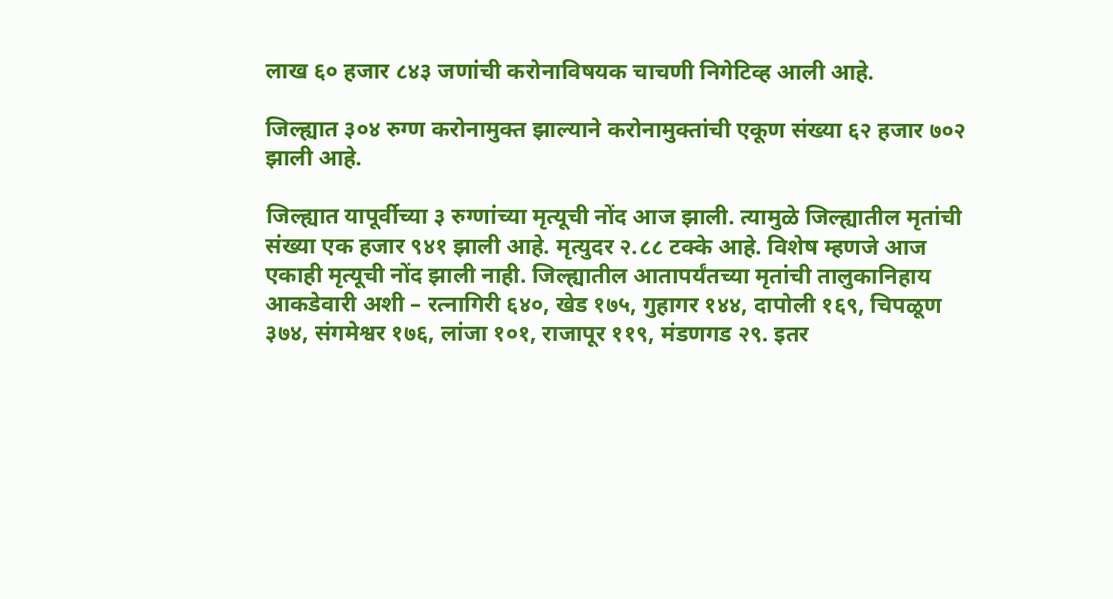लाख ६० हजार ८४३ जणांची करोनाविषयक चाचणी निगेटिव्ह आली आहे.

जिल्ह्यात ३०४ रुग्ण करोनामुक्त झाल्याने करोनामुक्तांची एकूण संख्या ६२ हजार ७०२ झाली आहे.

जिल्ह्यात यापूर्वीच्या ३ रुग्णांच्या मृत्यूची नोंद आज झाली. त्यामुळे जिल्ह्यातील मृतांची संख्या एक हजार ९४१ झाली आहे. मृत्युदर २.८८ टक्के आहे. विशेष म्हणजे आज एकाही मृत्यूची नोंद झाली नाही. जिल्ह्यातील आतापर्यंतच्या मृतांची तालुकानिहाय आकडेवारी अशी – रत्नागिरी ६४०, खेड १७५, गुहागर १४४, दापोली १६९, चिपळूण ३७४, संगमेश्वर १७६, लांजा १०१, राजापूर ११९, मंडणगड २९. इतर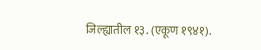जिल्ह्यातील १३. (एकूण १९४१).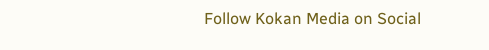Follow Kokan Media on Social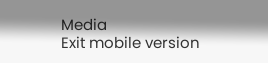Media
Exit mobile version